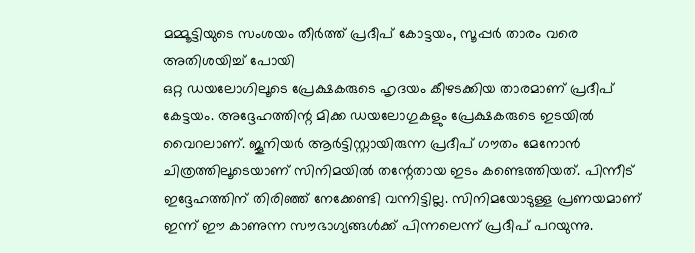മമ്മൂട്ടിയുടെ സംശയം തീർത്ത് പ്രദീപ് കോട്ടയം, സൂപ്പർ താരം വരെ അതിശയിച്ച് പോയി
ഒറ്റ ഡയലോഗിലൂടെ പ്രേക്ഷകരുടെ ഹൃദയം കീഴടക്കിയ താരമാണ് പ്രദീപ് കേട്ടയം. അദ്ദേഹത്തിന്റ മിക്ക ഡയലോഗുകളും പ്രേക്ഷകരുടെ ഇടയിൽ വൈറലാണ്. ജൂനിയർ ആർട്ടിസ്റ്റായിരുന്ന പ്രദീപ് ഗൗതം മേനോൻ ചിത്രത്തിലൂടെയാണ് സിനിമയിൽ തന്റേതായ ഇടം കണ്ടെത്തിയത്. പിന്നീട് ഇദ്ദേഹത്തിന് തിരിഞ്ഞ് നേക്കേണ്ടി വന്നിട്ടില്ല. സിനിമയോടുള്ള പ്രണയമാണ് ഇന്ന് ഈ കാണുന്ന സൗഭാഗ്യങ്ങൾക്ക് പിന്നലെന്ന് പ്രദീപ് പറയുന്നു.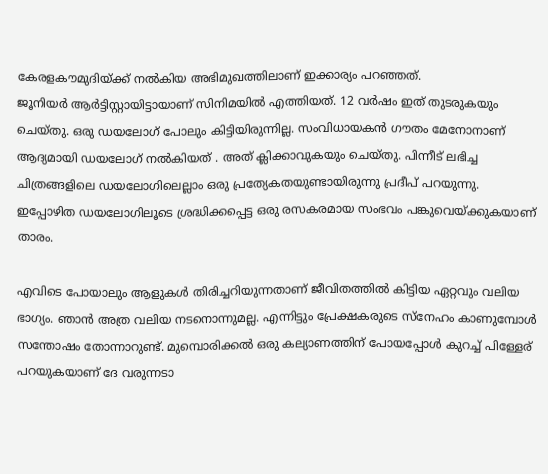കേരളകൗമുദിയ്ക്ക് നൽകിയ അഭിമുഖത്തിലാണ് ഇക്കാര്യം പറഞ്ഞത്.
ജൂനിയർ ആർട്ടിസ്റ്റായിട്ടായാണ് സിനിമയിൽ എത്തിയത്. 12 വർഷം ഇത് തുടരുകയും ചെയ്തു. ഒരു ഡയലോഗ് പോലും കിട്ടിയിരുന്നില്ല. സംവിധായകൻ ഗൗതം മേനോനാണ് ആദ്യമായി ഡയലോഗ് നൽകിയത് . അത് ക്ലിക്കാവുകയും ചെയ്തു. പിന്നീട് ലഭിച്ച ചിത്രങ്ങളിലെ ഡയലോഗിലെല്ലാം ഒരു പ്രത്യേകതയുണ്ടായിരുന്നു പ്രദീപ് പറയുന്നു. ഇപ്പോഴിത ഡയലോഗിലൂടെ ശ്രദ്ധിക്കപ്പെട്ട ഒരു രസകരമായ സംഭവം പങ്കുവെയ്ക്കുകയാണ് താരം.

എവിടെ പോയാലും ആളുകൾ തിരിച്ചറിയുന്നതാണ് ജീവിതത്തിൽ കിട്ടിയ ഏറ്റവും വലിയ ഭാഗ്യം. ഞാൻ അത്ര വലിയ നടനൊന്നുമല്ല. എന്നിട്ടും പ്രേക്ഷകരുടെ സ്നേഹം കാണുമ്പോൾ സന്തോഷം തോന്നാറുണ്ട്. മുമ്പൊരിക്കൽ ഒരു കല്യാണത്തിന് പോയപ്പോൾ കുറച്ച് പിള്ളേര് പറയുകയാണ് ദേ വരുന്നടാ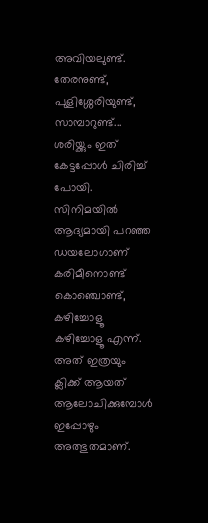അവിയലുണ്ട്. തേരനുണ്ട്, പുളിശ്ശേരിയുണ്ട്, സാമ്പാറുണ്ട്... ശരിയ്ക്കും ഇത് കേട്ടപ്പോൾ ചിരിച്ച് പോയി. സിനിമയിൽ ആദ്യമായി പറഞ്ഞ ഡയലോഗാണ് കരിമീനൊണ്ട് കൊഞ്ചൊണ്ട്, കഴിച്ചോളൂ കഴിച്ചോളൂ എന്ന്. അത് ഇത്രയും ക്ലിക്ക് ആയത് ആലോചിക്കുമ്പോൾ ഇപ്പോഴും അത്ഭുതമാണ്.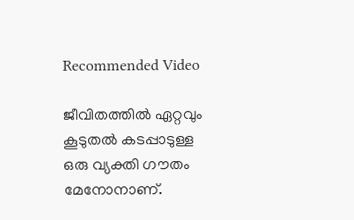Recommended Video

ജീവിതത്തിൽ ഏറ്റവും കൂടുതൽ കടപ്പാടുള്ള ഒരു വ്യക്തി ഗൗതം മേനോനാണ്.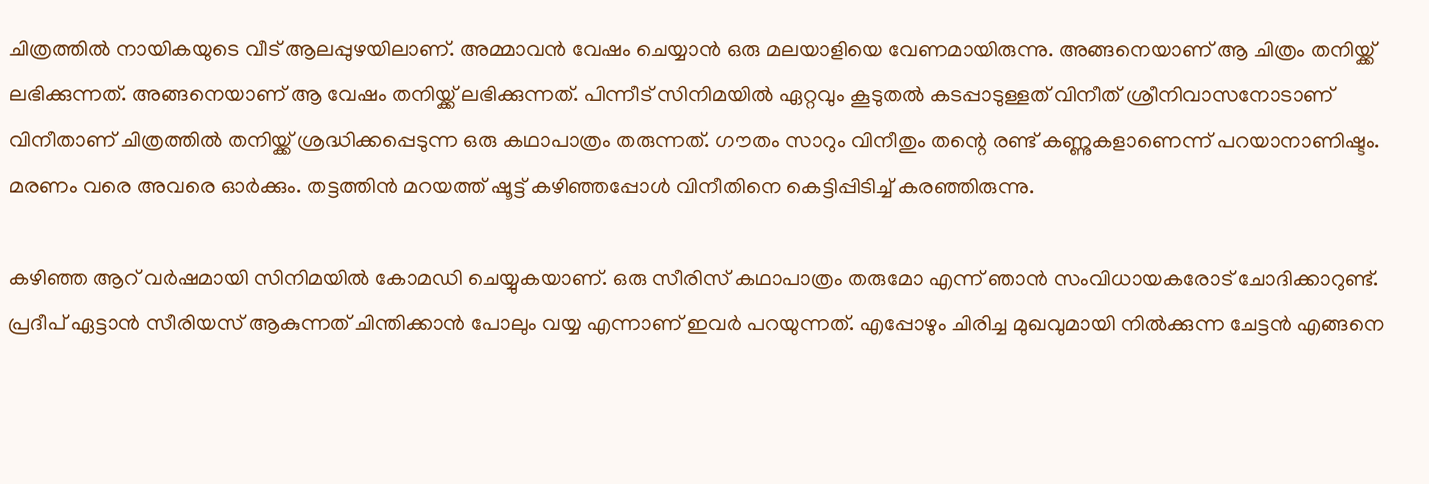ചിത്രത്തിൽ നായികയുടെ വീട് ആലപ്പുഴയിലാണ്. അമ്മാവൻ വേഷം ചെയ്യാൻ ഒരു മലയാളിയെ വേണമായിരുന്നു. അങ്ങനെയാണ് ആ ചിത്രം തനിയ്ക്ക് ലഭിക്കുന്നത്. അങ്ങനെയാണ് ആ വേഷം തനിയ്ക്ക് ലഭിക്കുന്നത്. പിന്നീട് സിനിമയിൽ ഏറ്റവും കൂടുതൽ കടപ്പാടുള്ളത് വിനീത് ശ്രീനിവാസനോടാണ് വിനീതാണ് ചിത്രത്തിൽ തനിയ്ക്ക് ശ്രദ്ധിക്കപ്പെടുന്ന ഒരു കഥാപാത്രം തരുന്നത്. ഗൗതം സാറും വിനീതും തന്റെ രണ്ട് കണ്ണുകളാണെന്ന് പറയാനാണിഷ്ടം. മരണം വരെ അവരെ ഓർക്കും. തട്ടത്തിൻ മറയത്ത് ഷൂട്ട് കഴിഞ്ഞപ്പോൾ വിനീതിനെ കെട്ടിപ്പിടിച്ച് കരഞ്ഞിരുന്നു.

കഴിഞ്ഞ ആറ് വർഷമായി സിനിമയിൽ കോമഡി ചെയ്യുകയാണ്. ഒരു സീരിസ് കഥാപാത്രം തരുമോ എന്ന് ഞാൻ സംവിധായകരോട് ചോദിക്കാറുണ്ട്. പ്രദീപ് ഏട്ടാൻ സീരിയസ് ആകുന്നത് ചിന്തിക്കാൻ പോലും വയ്യ എന്നാണ് ഇവർ പറയുന്നത്. എപ്പോഴും ചിരിച്ച മുഖവുമായി നിൽക്കുന്ന ചേട്ടൻ എങ്ങനെ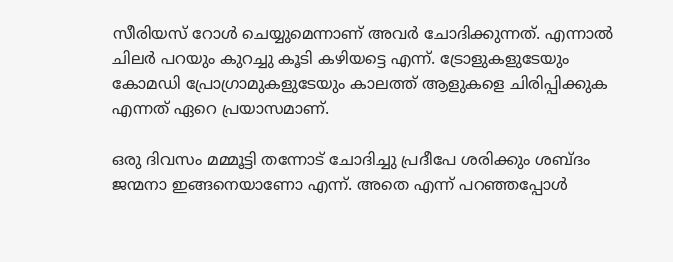സീരിയസ് റോൾ ചെയ്യുമെന്നാണ് അവർ ചോദിക്കുന്നത്. എന്നാൽ ചിലർ പറയും കുറച്ചു കൂടി കഴിയട്ടെ എന്ന്. ട്രോളുകളുടേയും കോമഡി പ്രോഗ്രാമുകളുടേയും കാലത്ത് ആളുകളെ ചിരിപ്പിക്കുക എന്നത് ഏറെ പ്രയാസമാണ്.

ഒരു ദിവസം മമ്മൂട്ടി തന്നോട് ചോദിച്ചു പ്രദീപേ ശരിക്കും ശബ്ദം ജന്മനാ ഇങ്ങനെയാണോ എന്ന്. അതെ എന്ന് പറഞ്ഞപ്പോൾ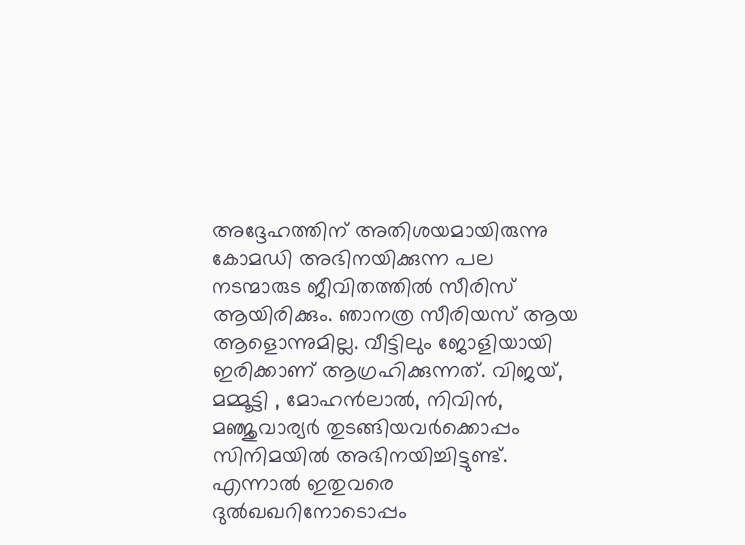അദ്ദേഹത്തിന് അതിശയമായിരുന്നു കോമഡി അഭിനയിക്കുന്ന പല നടന്മാരുട ജീവിതത്തിൽ സീരിസ് ആയിരിക്കും. ഞാനത്ര സീരിയസ് ആയ ആളൊന്നുമില്ല. വീട്ടിലും ജോളിയായി ഇരിക്കാണ് ആഗ്രഹിക്കുന്നത്. വിജയ്, മമ്മൂട്ടി , മോഹൻലാൽ, നിവിൻ, മഞ്ജുവാര്യർ തുടങ്ങിയവർക്കൊപ്പം സിനിമയിൽ അഭിനയിച്ചിട്ടുണ്ട്. എന്നാൽ ഇതുവരെ ദുൽഖഖറിനോടൊപ്പം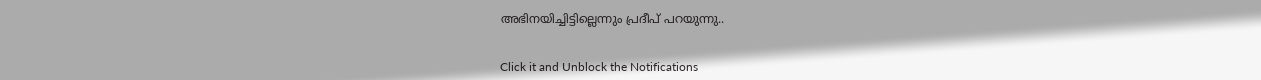അഭിനയിച്ചിട്ടില്ലെന്നും പ്രദീപ് പറയുന്നു..


Click it and Unblock the Notifications